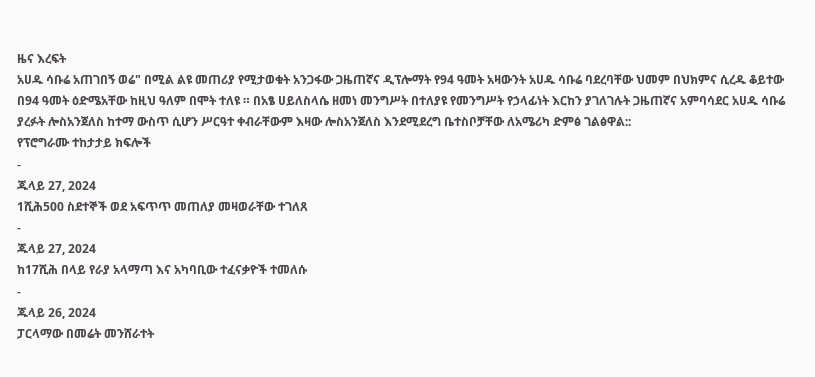ዜና እረፍት
አሀዱ ሳቡሬ አጠገበኝ ወሬ" በሚል ልዩ መጠሪያ የሚታወቁት አንጋፋው ጋዜጠኛና ዲፕሎማት የ94 ዓመት አዛውንት አሀዱ ሳቡሬ ባደረባቸው ህመም በህክምና ሲረዱ ቆይተው በ94 ዓመት ዕድሜአቸው ከዚህ ዓለም በሞት ተለዩ ። በአፄ ሀይለስላሴ ዘመነ መንግሥት በተለያዩ የመንግሥት የኃላፊነት እርከን ያገለገሉት ጋዜጠኛና አምባሳደር አሀዱ ሳቡሬ ያረፉት ሎስአንጀለስ ከተማ ውስጥ ሲሆን ሥርዓተ ቀብራቸውም እዛው ሎስአንጀለስ እንደሚደረግ ቤተስቦቻቸው ለአሜሪካ ድምፅ ገልፅዋል::
የፕሮግራሙ ተከታታይ ክፍሎች
-
ጁላይ 27, 2024
1ሺሕ500 ስደተኞች ወደ አፍጥጥ መጠለያ መዛወራቸው ተገለጸ
-
ጁላይ 27, 2024
ከ17ሺሕ በላይ የራያ አላማጣ እና አካባቢው ተፈናቃዮች ተመለሱ
-
ጁላይ 26, 2024
ፓርላማው በመሬት መንሸራተት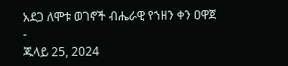አደጋ ለሞቱ ወገኖች ብሔራዊ የኀዘን ቀን ዐዋጀ
-
ጁላይ 25, 2024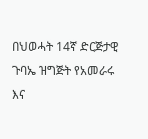በህወሓት 14ኛ ድርጅታዊ ጉባኤ ዝግጅት የአመራሩ እና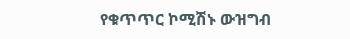የቁጥጥር ኮሚሽኑ ውዝግብ